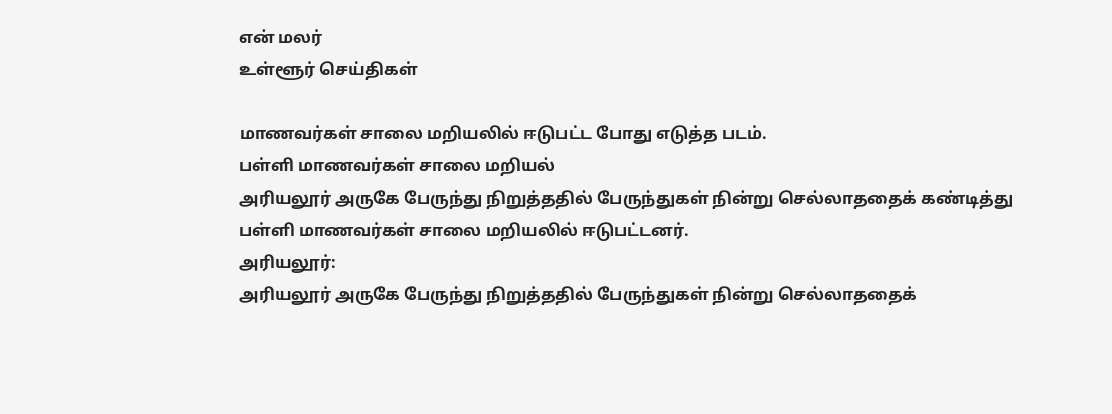என் மலர்
உள்ளூர் செய்திகள்

மாணவர்கள் சாலை மறியலில் ஈடுபட்ட போது எடுத்த படம்.
பள்ளி மாணவர்கள் சாலை மறியல்
அரியலூர் அருகே பேருந்து நிறுத்ததில் பேருந்துகள் நின்று செல்லாததைக் கண்டித்து பள்ளி மாணவர்கள் சாலை மறியலில் ஈடுபட்டனர்.
அரியலூர்:
அரியலூர் அருகே பேருந்து நிறுத்ததில் பேருந்துகள் நின்று செல்லாததைக்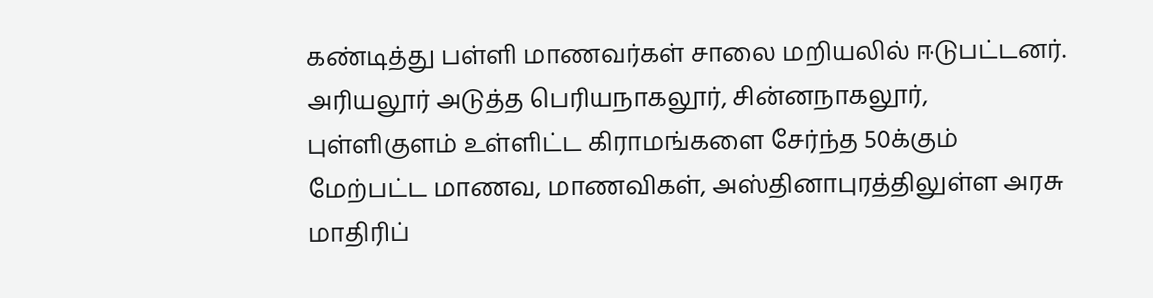கண்டித்து பள்ளி மாணவர்கள் சாலை மறியலில் ஈடுபட்டனர்.
அரியலூர் அடுத்த பெரியநாகலூர், சின்னநாகலூர், புள்ளிகுளம் உள்ளிட்ட கிராமங்களை சேர்ந்த 50க்கும் மேற்பட்ட மாணவ, மாணவிகள், அஸ்தினாபுரத்திலுள்ள அரசு மாதிரிப்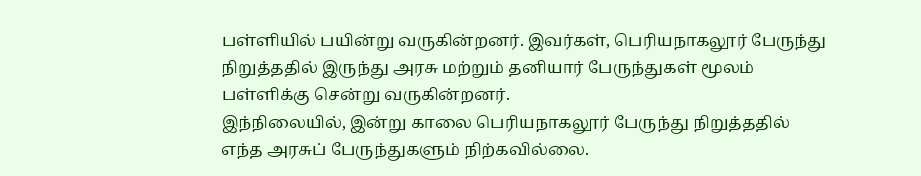பள்ளியில் பயின்று வருகின்றனர். இவர்கள், பெரியநாகலூர் பேருந்து நிறுத்ததில் இருந்து அரசு மற்றும் தனியார் பேருந்துகள் மூலம் பள்ளிக்கு சென்று வருகின்றனர்.
இந்நிலையில், இன்று காலை பெரியநாகலூர் பேருந்து நிறுத்ததில் எந்த அரசுப் பேருந்துகளும் நிற்கவில்லை.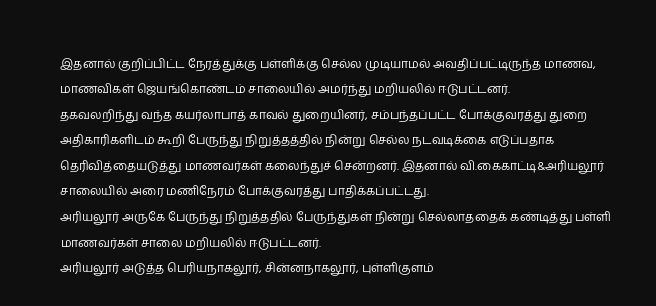இதனால் குறிப்பிட்ட நேரத்துக்கு பள்ளிக்கு செல்ல முடியாமல் அவதிப்பட்டிருந்த மாணவ, மாணவிகள் ஜெயங்கொண்டம் சாலையில் அமர்ந்து மறியலில் ஈடுபட்டனர்.
தகவலறிந்து வந்த கயர்லாபாத் காவல் துறையினர், சம்பந்தப்பட்ட போக்குவரத்து துறை அதிகாரிகளிடம் கூறி பேருந்து நிறுத்தத்தில் நின்று செல்ல நடவடிக்கை எடுப்பதாக தெரிவித்தையடுத்து மாணவர்கள் கலைந்துச் சென்றனர். இதனால் வி.கைகாட்டி&அரியலூர் சாலையில் அரை மணிநேரம் போக்குவரத்து பாதிக்கப்பட்டது.
அரியலூர் அருகே பேருந்து நிறுத்ததில் பேருந்துகள் நின்று செல்லாததைக் கண்டித்து பள்ளி மாணவர்கள் சாலை மறியலில் ஈடுபட்டனர்.
அரியலூர் அடுத்த பெரியநாகலூர், சின்னநாகலூர், புள்ளிகுளம்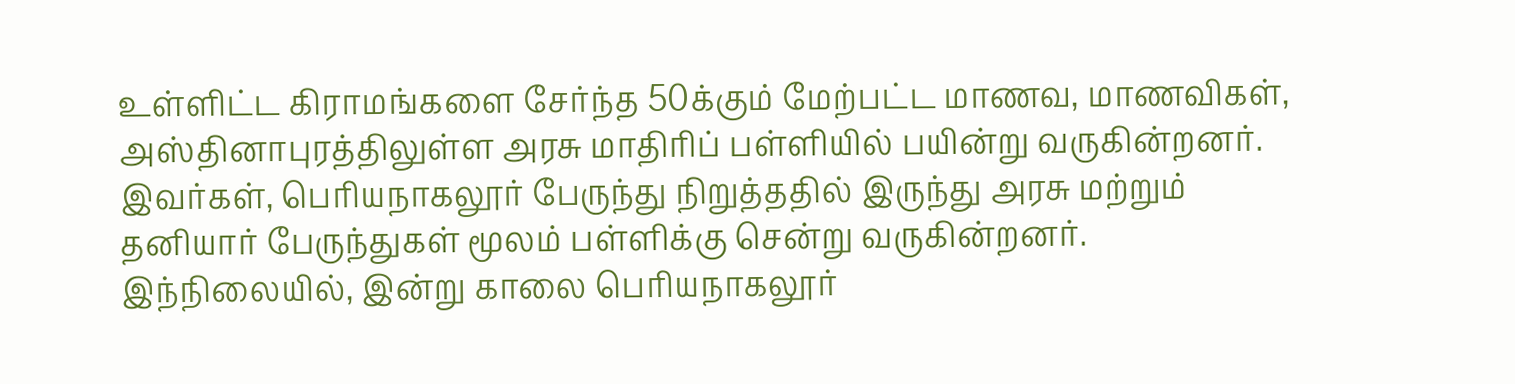உள்ளிட்ட கிராமங்களை சேர்ந்த 50க்கும் மேற்பட்ட மாணவ, மாணவிகள், அஸ்தினாபுரத்திலுள்ள அரசு மாதிரிப் பள்ளியில் பயின்று வருகின்றனர். இவர்கள், பெரியநாகலூர் பேருந்து நிறுத்ததில் இருந்து அரசு மற்றும் தனியார் பேருந்துகள் மூலம் பள்ளிக்கு சென்று வருகின்றனர்.
இந்நிலையில், இன்று காலை பெரியநாகலூர்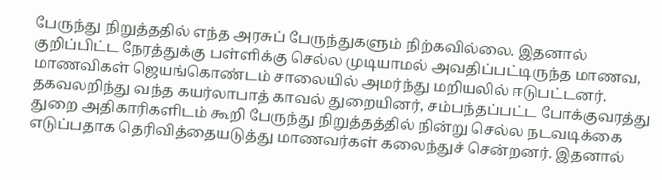பேருந்து நிறுத்ததில் எந்த அரசுப் பேருந்துகளும் நிற்கவில்லை. இதனால் குறிப்பிட்ட நேரத்துக்கு பள்ளிக்கு செல்ல முடியாமல் அவதிப்பட்டிருந்த மாணவ, மாணவிகள் ஜெயங்கொண்டம் சாலையில் அமர்ந்து மறியலில் ஈடுபட்டனர்.
தகவலறிந்து வந்த கயர்லாபாத் காவல் துறையினர், சம்பந்தப்பட்ட போக்குவரத்து துறை அதிகாரிகளிடம் கூறி பேருந்து நிறுத்தத்தில் நின்று செல்ல நடவடிக்கை எடுப்பதாக தெரிவித்தையடுத்து மாணவர்கள் கலைந்துச் சென்றனர். இதனால்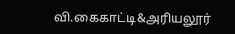வி.கைகாட்டி&அரியலூர்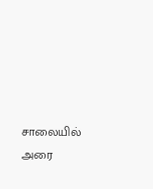சாலையில் அரை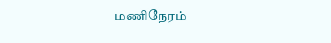மணிநேரம்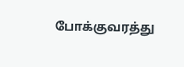போக்குவரத்து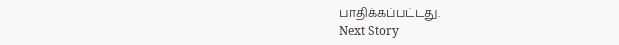பாதிக்கப்பட்டது.
Next Story